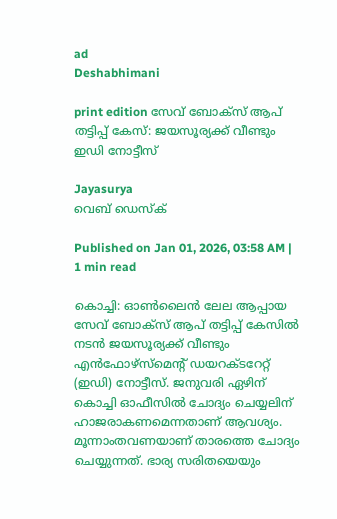ad
Deshabhimani

print edition സേവ് ബോക്സ് ആപ് തട്ടിപ്പ് കേസ്‌: ജയസൂര്യക്ക്‌ വീണ്ടും
ഇഡി നോട്ടീസ്‌

Jayasurya
വെബ് ഡെസ്ക്

Published on Jan 01, 2026, 03:58 AM | 1 min read

കൊച്ചി: ഓൺലൈൻ ലേല ആപ്പായ സേവ് ബോക്സ് ആപ് തട്ടിപ്പ് കേസിൽ നടൻ ജയസൂര്യക്ക്‌ വീണ്ടും എൻഫോഴ്‌സ്‌മെന്റ് ഡയറക്ടറേറ്റ്‌ (ഇഡി) നോട്ടീസ്‌. ജനുവരി ഏഴിന് കൊച്ചി ഓഫീസില്‍ ചോദ്യം ചെയ്യലിന് ഹാജരാകണമെന്നതാണ്‌ ആവശ്യം. മൂന്നാംതവണയാണ്‌ താരത്തെ ചോദ്യം ചെയ്യുന്നത്‌. ഭാര്യ സരിതയെയും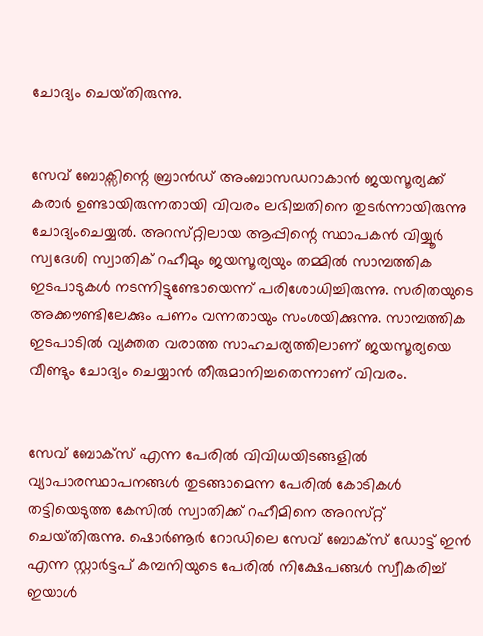ചോദ്യം ചെയ്‌തിരുന്നു.


സേവ് ബോക്സിന്റെ ബ്രാൻഡ് അംബാസഡറാകാൻ ജയസൂര്യക്ക് കരാർ ഉണ്ടായിരുന്നതായി വിവരം ലഭിച്ചതിനെ തുടർന്നായിരുന്നു ചോദ്യംചെയ്യൽ. അറസ്‌റ്റിലായ ആപ്പിന്റെ സ്ഥാപകൻ വിയ്യൂർ സ്വദേശി സ്വാതിക് റഹീമും ജയസൂര്യയും തമ്മിൽ സാമ്പത്തിക ഇടപാടുകൾ നടന്നിട്ടുണ്ടോയെന്ന്‌ പരിശോധിച്ചിരുന്നു. സരിതയുടെ അക്ക‍ൗണ്ടിലേക്കും പണം വന്നതായും സംശയിക്കുന്നു. സാമ്പത്തിക ഇടപാടിൽ വ്യക്തത വരാത്ത സാഹചര്യത്തിലാണ് ജയസൂര്യയെ വീണ്ടും ചോദ്യം ചെയ്യാന്‍ തീരുമാനിച്ചതെന്നാണ് വിവരം.


സേവ് ബോക്സ് എന്ന പേരിൽ വിവിധയിടങ്ങളിൽ വ്യാപാരസ്ഥാപനങ്ങൾ തുടങ്ങാമെന്ന പേരിൽ കോടികൾ തട്ടിയെടുത്ത കേസിൽ സ്വാതിക്ക് റഹീമിനെ അറസ്‌റ്റ്‌ ചെയ്‌തിരുന്നു. ഷൊർണൂർ റോഡിലെ സേവ് ബോക്‌സ് ഡോട്ട് ഇൻ എന്ന സ്റ്റാർട്ടപ് കമ്പനിയുടെ പേരിൽ നിക്ഷേപങ്ങൾ സ്വീകരിച്ച്‌ ഇയാൾ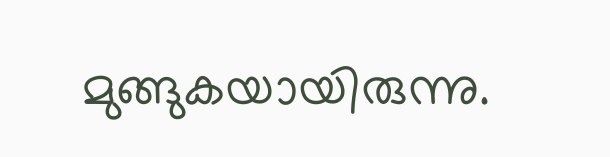മുങ്ങുകയായിരുന്നു.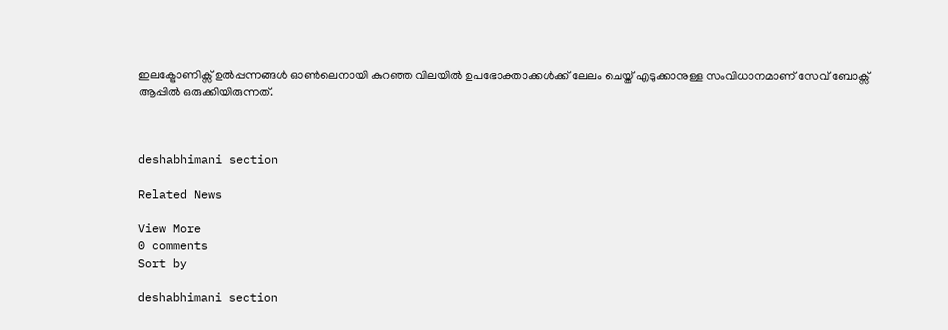ഇലക്ട്രോണിക്സ് ഉൽപ്പന്നങ്ങൾ ഓൺലെനായി കുറഞ്ഞ വിലയിൽ ഉപഭോക്താക്കൾക്ക് ലേലം ചെയ്ത് എടുക്കാനുള്ള സംവിധാനമാണ് സേവ് ബോക്സ് ആപ്പിൽ ഒരുക്കിയിരുന്നത്.



deshabhimani section

Related News

View More
0 comments
Sort by

deshabhimani section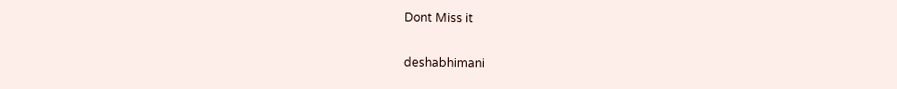Dont Miss it

deshabhimani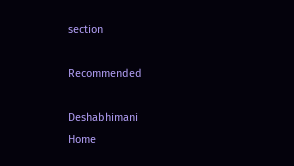section

Recommended

Deshabhimani
Home